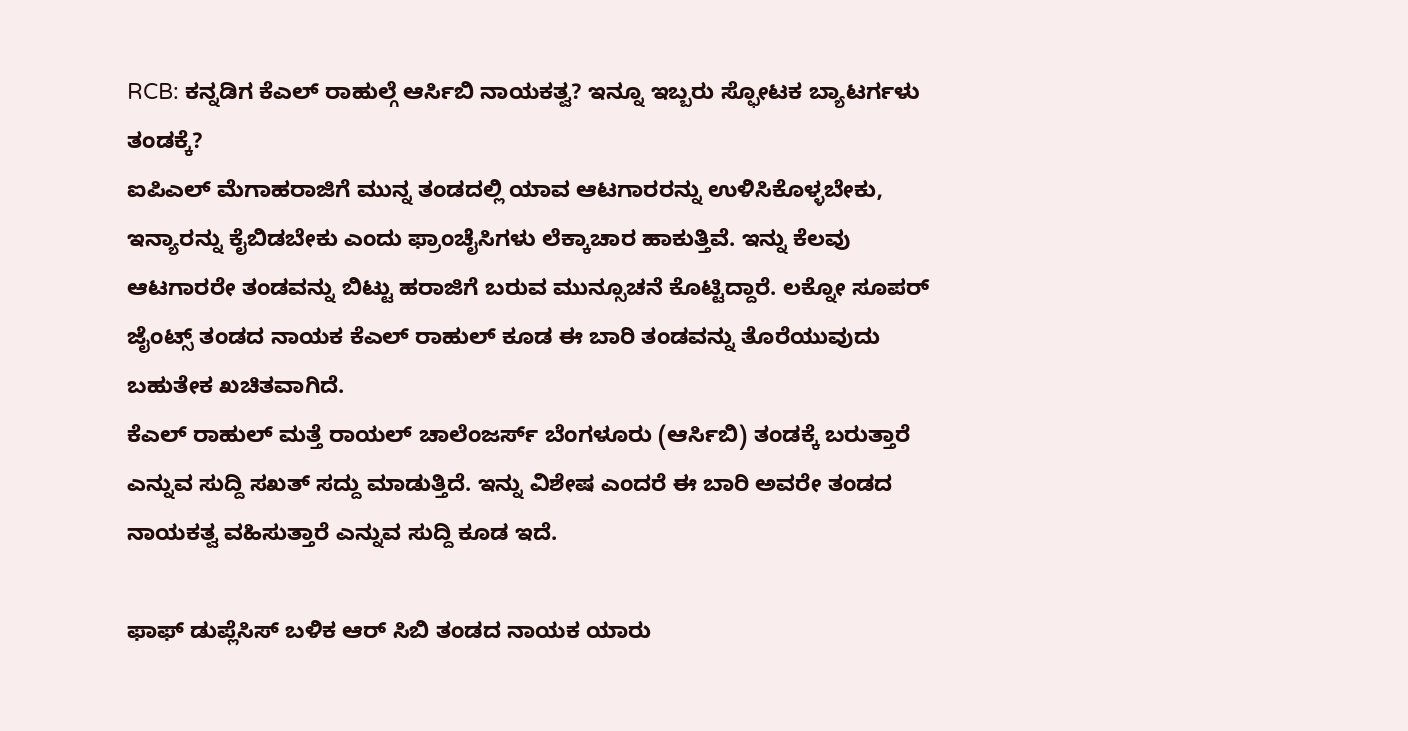RCB: ಕನ್ನಡಿಗ ಕೆಎಲ್ ರಾಹುಲ್ಗೆ ಆರ್ಸಿಬಿ ನಾಯಕತ್ವ? ಇನ್ನೂ ಇಬ್ಬರು ಸ್ಫೋಟಕ ಬ್ಯಾಟರ್ಗಳು ತಂಡಕ್ಕೆ?
ಐಪಿಎಲ್ ಮೆಗಾಹರಾಜಿಗೆ ಮುನ್ನ ತಂಡದಲ್ಲಿ ಯಾವ ಆಟಗಾರರನ್ನು ಉಳಿಸಿಕೊಳ್ಳಬೇಕು, ಇನ್ಯಾರನ್ನು ಕೈಬಿಡಬೇಕು ಎಂದು ಫ್ರಾಂಚೈಸಿಗಳು ಲೆಕ್ಕಾಚಾರ ಹಾಕುತ್ತಿವೆ. ಇನ್ನು ಕೆಲವು ಆಟಗಾರರೇ ತಂಡವನ್ನು ಬಿಟ್ಟು ಹರಾಜಿಗೆ ಬರುವ ಮುನ್ಸೂಚನೆ ಕೊಟ್ಟಿದ್ದಾರೆ. ಲಕ್ನೋ ಸೂಪರ್ ಜೈಂಟ್ಸ್ ತಂಡದ ನಾಯಕ ಕೆಎಲ್ ರಾಹುಲ್ ಕೂಡ ಈ ಬಾರಿ ತಂಡವನ್ನು ತೊರೆಯುವುದು ಬಹುತೇಕ ಖಚಿತವಾಗಿದೆ.
ಕೆಎಲ್ ರಾಹುಲ್ ಮತ್ತೆ ರಾಯಲ್ ಚಾಲೆಂಜರ್ಸ್ ಬೆಂಗಳೂರು (ಆರ್ಸಿಬಿ) ತಂಡಕ್ಕೆ ಬರುತ್ತಾರೆ ಎನ್ನುವ ಸುದ್ದಿ ಸಖತ್ ಸದ್ದು ಮಾಡುತ್ತಿದೆ. ಇನ್ನು ವಿಶೇಷ ಎಂದರೆ ಈ ಬಾರಿ ಅವರೇ ತಂಡದ ನಾಯಕತ್ವ ವಹಿಸುತ್ತಾರೆ ಎನ್ನುವ ಸುದ್ದಿ ಕೂಡ ಇದೆ.

ಫಾಫ್ ಡುಪ್ಲೆಸಿಸ್ ಬಳಿಕ ಆರ್ ಸಿಬಿ ತಂಡದ ನಾಯಕ ಯಾರು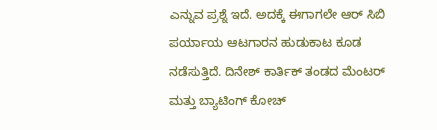ಎನ್ನುವ ಪ್ರಶ್ನೆ ಇದೆ. ಅದಕ್ಕೆ ಈಗಾಗಲೇ ಆರ್ ಸಿಬಿ ಪರ್ಯಾಯ ಆಟಗಾರನ ಹುಡುಕಾಟ ಕೂಡ ನಡೆಸುತ್ತಿದೆ. ದಿನೇಶ್ ಕಾರ್ತಿಕ್ ತಂಡದ ಮೆಂಟರ್ ಮತ್ತು ಬ್ಯಾಟಿಂಗ್ ಕೋಚ್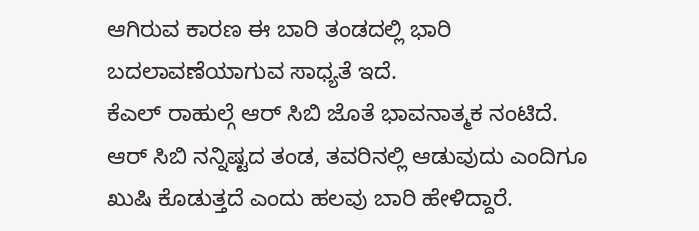ಆಗಿರುವ ಕಾರಣ ಈ ಬಾರಿ ತಂಡದಲ್ಲಿ ಭಾರಿ ಬದಲಾವಣೆಯಾಗುವ ಸಾಧ್ಯತೆ ಇದೆ.
ಕೆಎಲ್ ರಾಹುಲ್ಗೆ ಆರ್ ಸಿಬಿ ಜೊತೆ ಭಾವನಾತ್ಮಕ ನಂಟಿದೆ. ಆರ್ ಸಿಬಿ ನನ್ನಿಷ್ಟದ ತಂಡ, ತವರಿನಲ್ಲಿ ಆಡುವುದು ಎಂದಿಗೂ ಖುಷಿ ಕೊಡುತ್ತದೆ ಎಂದು ಹಲವು ಬಾರಿ ಹೇಳಿದ್ದಾರೆ.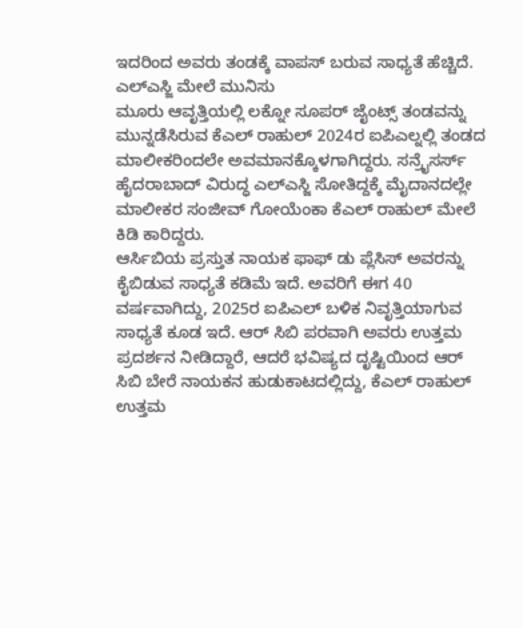ಇದರಿಂದ ಅವರು ತಂಡಕ್ಕೆ ವಾಪಸ್ ಬರುವ ಸಾಧ್ಯತೆ ಹೆಚ್ಚಿದೆ.
ಎಲ್ಎಸ್ಜಿ ಮೇಲೆ ಮುನಿಸು
ಮೂರು ಆವೃತ್ತಿಯಲ್ಲಿ ಲಕ್ನೋ ಸೂಪರ್ ಜೈಂಟ್ಸ್ ತಂಡವನ್ನು ಮುನ್ನಡೆಸಿರುವ ಕೆಎಲ್ ರಾಹುಲ್ 2024ರ ಐಪಿಎಲ್ನಲ್ಲಿ ತಂಡದ ಮಾಲೀಕರಿಂದಲೇ ಅವಮಾನಕ್ಕೊಳಗಾಗಿದ್ದರು. ಸನ್ರೈಸರ್ಸ್ ಹೈದರಾಬಾದ್ ವಿರುದ್ಧ ಎಲ್ಎಸ್ಜಿ ಸೋತಿದ್ದಕ್ಕೆ ಮೈದಾನದಲ್ಲೇ ಮಾಲೀಕರ ಸಂಜೀವ್ ಗೋಯೆಂಕಾ ಕೆಎಲ್ ರಾಹುಲ್ ಮೇಲೆ ಕಿಡಿ ಕಾರಿದ್ದರು.
ಆರ್ಸಿಬಿಯ ಪ್ರಸ್ತುತ ನಾಯಕ ಫಾಫ್ ಡು ಪ್ಲೆಸಿಸ್ ಅವರನ್ನು ಕೈಬಿಡುವ ಸಾಧ್ಯತೆ ಕಡಿಮೆ ಇದೆ. ಅವರಿಗೆ ಈಗ 40 ವರ್ಷವಾಗಿದ್ದು, 2025ರ ಐಪಿಎಲ್ ಬಳಿಕ ನಿವೃತ್ತಿಯಾಗುವ ಸಾಧ್ಯತೆ ಕೂಡ ಇದೆ. ಆರ್ ಸಿಬಿ ಪರವಾಗಿ ಅವರು ಉತ್ತಮ ಪ್ರದರ್ಶನ ನೀಡಿದ್ದಾರೆ, ಆದರೆ ಭವಿಷ್ಯದ ದೃಷ್ಟಿಯಿಂದ ಆರ್ ಸಿಬಿ ಬೇರೆ ನಾಯಕನ ಹುಡುಕಾಟದಲ್ಲಿದ್ದು, ಕೆಎಲ್ ರಾಹುಲ್ ಉತ್ತಮ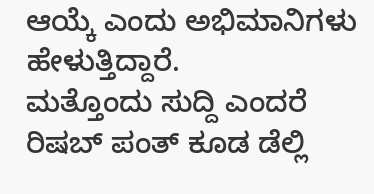ಆಯ್ಕೆ ಎಂದು ಅಭಿಮಾನಿಗಳು ಹೇಳುತ್ತಿದ್ದಾರೆ.
ಮತ್ತೊಂದು ಸುದ್ದಿ ಎಂದರೆ ರಿಷಬ್ ಪಂತ್ ಕೂಡ ಡೆಲ್ಲಿ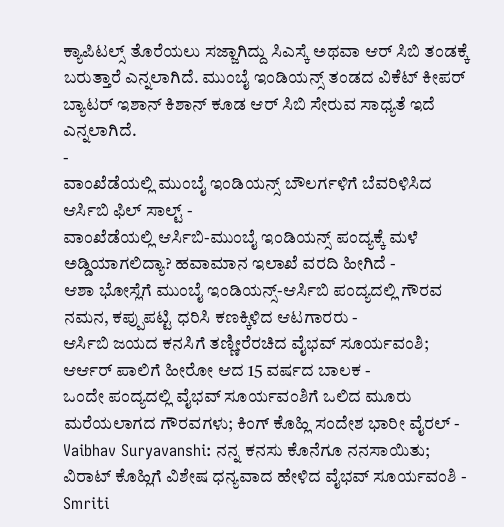ಕ್ಯಾಪಿಟಲ್ಸ್ ತೊರೆಯಲು ಸಜ್ಜಾಗಿದ್ದು ಸಿಎಸ್ಕೆ ಅಥವಾ ಆರ್ ಸಿಬಿ ತಂಡಕ್ಕೆ ಬರುತ್ತಾರೆ ಎನ್ನಲಾಗಿದೆ. ಮುಂಬೈ ಇಂಡಿಯನ್ಸ್ ತಂಡದ ವಿಕೆಟ್ ಕೀಪರ್ ಬ್ಯಾಟರ್ ಇಶಾನ್ ಕಿಶಾನ್ ಕೂಡ ಆರ್ ಸಿಬಿ ಸೇರುವ ಸಾಧ್ಯತೆ ಇದೆ ಎನ್ನಲಾಗಿದೆ.
-
ವಾಂಖೆಡೆಯಲ್ಲಿ ಮುಂಬೈ ಇಂಡಿಯನ್ಸ್ ಬೌಲರ್ಗಳಿಗೆ ಬೆವರಿಳಿಸಿದ ಆರ್ಸಿಬಿ ಫಿಲ್ ಸಾಲ್ಟ್ -
ವಾಂಖೆಡೆಯಲ್ಲಿ ಆರ್ಸಿಬಿ-ಮುಂಬೈ ಇಂಡಿಯನ್ಸ್ ಪಂದ್ಯಕ್ಕೆ ಮಳೆ ಅಡ್ಡಿಯಾಗಲಿದ್ಯಾ? ಹವಾಮಾನ ಇಲಾಖೆ ವರದಿ ಹೀಗಿದೆ -
ಆಶಾ ಭೋಸ್ಲೆಗೆ ಮುಂಬೈ ಇಂಡಿಯನ್ಸ್-ಆರ್ಸಿಬಿ ಪಂದ್ಯದಲ್ಲಿ ಗೌರವ ನಮನ, ಕಪ್ಪುಪಟ್ಟಿ ಧರಿಸಿ ಕಣಕ್ಕಿಳಿದ ಆಟಗಾರರು -
ಆರ್ಸಿಬಿ ಜಯದ ಕನಸಿಗೆ ತಣ್ಣೀರೆರಚಿದ ವೈಭವ್ ಸೂರ್ಯವಂಶಿ; ಆರ್ಆರ್ ಪಾಲಿಗೆ ಹೀರೋ ಆದ 15 ವರ್ಷದ ಬಾಲಕ -
ಒಂದೇ ಪಂದ್ಯದಲ್ಲಿ ವೈಭವ್ ಸೂರ್ಯವಂಶಿಗೆ ಒಲಿದ ಮೂರು ಮರೆಯಲಾಗದ ಗೌರವಗಳು; ಕಿಂಗ್ ಕೊಹ್ಲಿ ಸಂದೇಶ ಭಾರೀ ವೈರಲ್ -
Vaibhav Suryavanshi: ನನ್ನ ಕನಸು ಕೊನೆಗೂ ನನಸಾಯಿತು; ವಿರಾಟ್ ಕೊಹ್ಲಿಗೆ ವಿಶೇಷ ಧನ್ಯವಾದ ಹೇಳಿದ ವೈಭವ್ ಸೂರ್ಯವಂಶಿ -
Smriti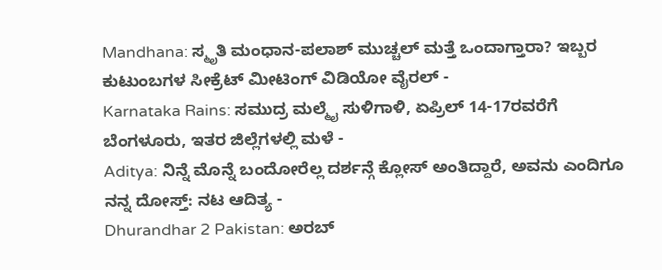Mandhana: ಸ್ಮೃತಿ ಮಂಧಾನ-ಪಲಾಶ್ ಮುಚ್ಚಲ್ ಮತ್ತೆ ಒಂದಾಗ್ತಾರಾ? ಇಬ್ಬರ ಕುಟುಂಬಗಳ ಸೀಕ್ರೆಟ್ ಮೀಟಿಂಗ್ ವಿಡಿಯೋ ವೈರಲ್ -
Karnataka Rains: ಸಮುದ್ರ ಮಲ್ಮೈ ಸುಳಿಗಾಳಿ, ಏಪ್ರಿಲ್ 14-17ರವರೆಗೆ ಬೆಂಗಳೂರು, ಇತರ ಜಿಲ್ಲೆಗಳಲ್ಲಿ ಮಳೆ -
Aditya: ನಿನ್ನೆ ಮೊನ್ನೆ ಬಂದೋರೆಲ್ಲ ದರ್ಶನ್ಗೆ ಕ್ಲೋಸ್ ಅಂತಿದ್ದಾರೆ, ಅವನು ಎಂದಿಗೂ ನನ್ನ ದೋಸ್ತ್: ನಟ ಆದಿತ್ಯ -
Dhurandhar 2 Pakistan: ಅರಬ್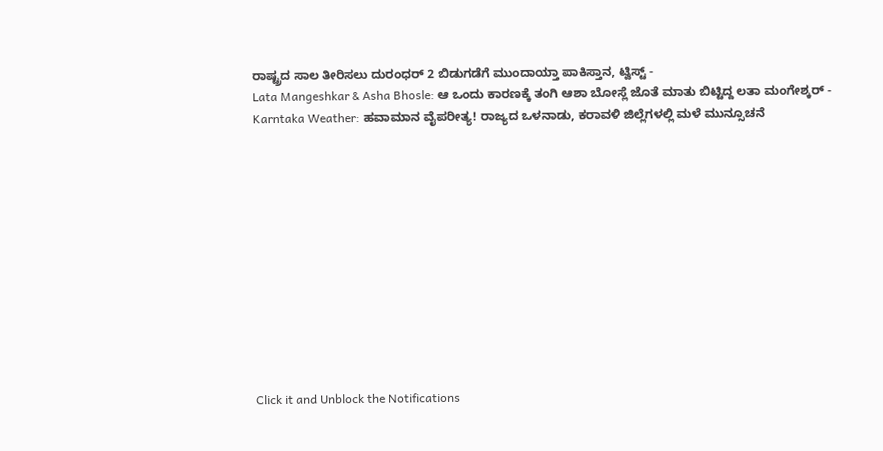ರಾಷ್ಟ್ರದ ಸಾಲ ತೀರಿಸಲು ದುರಂಧರ್ 2 ಬಿಡುಗಡೆಗೆ ಮುಂದಾಯ್ತಾ ಪಾಕಿಸ್ತಾನ, ಟ್ವಿಸ್ಟ್ -
Lata Mangeshkar & Asha Bhosle: ಆ ಒಂದು ಕಾರಣಕ್ಕೆ ತಂಗಿ ಆಶಾ ಬೋಸ್ಲೆ ಜೊತೆ ಮಾತು ಬಿಟ್ಟಿದ್ದ ಲತಾ ಮಂಗೇಶ್ಕರ್ -
Karntaka Weather: ಹವಾಮಾನ ವೈಪರೀತ್ಯ! ರಾಜ್ಯದ ಒಳನಾಡು, ಕರಾವಳಿ ಜಿಲ್ಲೆಗಳಲ್ಲಿ ಮಳೆ ಮುನ್ಸೂಚನೆ












Click it and Unblock the Notifications